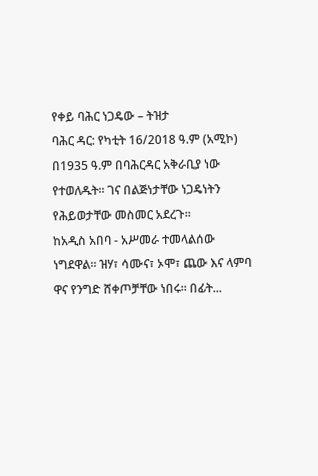የቀይ ባሕር ነጋዴው – ትዝታ
ባሕር ዳር: የካቲት 16/2018 ዓ.ም (አሚኮ) በ1935 ዓ.ም በባሕርዳር አቅራቢያ ነው የተወለዱት፡፡ ገና በልጅነታቸው ነጋዴነትን የሕይወታቸው መስመር አደረጉ፡፡
ከአዲስ አበባ - አሥመራ ተመላልሰው ነግደዋል፡፡ ዝሃ፣ ሳሙና፣ ኦሞ፣ ጨው እና ላምባ ዋና የንግድ ሸቀጦቻቸው ነበሩ፡፡ በፊት...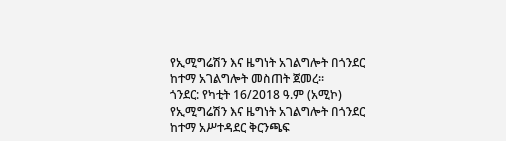የኢሚግሬሽን እና ዜግነት አገልግሎት በጎንደር ከተማ አገልግሎት መስጠት ጀመረ።
ጎንደር: የካቲት 16/2018 ዓ.ም (አሚኮ) የኢሚግሬሽን እና ዜግነት አገልግሎት በጎንደር ከተማ አሥተዳደር ቅርንጫፍ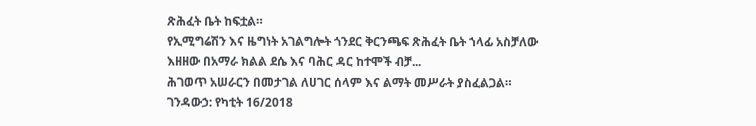ጽሕፈት ቤት ከፍቷል።
የኢሚግሬሽን እና ዜግነት አገልግሎት ጎንደር ቅርንጫፍ ጽሕፈት ቤት ኀላፊ አስቻለው እዘዘው በአማራ ክልል ደሴ እና ባሕር ዳር ከተሞች ብቻ...
ሕገወጥ አሠራርን በመታገል ለሀገር ሰላም እና ልማት መሥራት ያስፈልጋል።
ገንዳውኃ: የካቲት 16/2018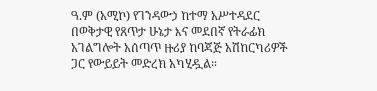ዓ.ም (አሚኮ) የገንዳውኃ ከተማ አሥተዳደር በወቅታዊ የጸጥታ ሁኔታ እና መደበኛ የትራፊክ አገልግሎት አሰጣጥ ዙሪያ ከባጃጅ አሽከርካሪዎች ጋር የውይይት መድረክ አካሂዷል።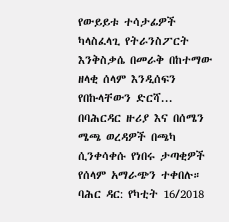የውይይቱ ተሳታፊዎች ካላስፈላጊ የትራንስፖርት እንቅስቃሴ በመራቅ በከተማው ዘላቂ ሰላም እንዲሰፍን የበኩላቸውን ድርሻ...
በባሕርዳር ዙሪያ እና በሰሜን ሜጫ ወረዳዎች በጫካ ሲንቀሳቀሱ የነበሩ ታጣቂዎች የሰላም አማራጭን ተቀበሉ።
ባሕር ዳር: የካቲት 16/2018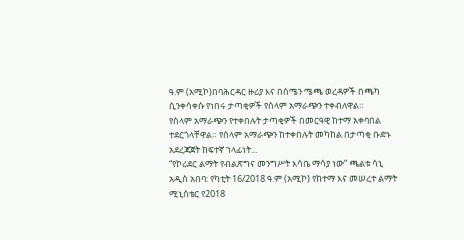ዓ.ም (አሚኮ)በባሕርዳር ዙሪያ እና በሰሜን ሜጫ ወረዳዎች በጫካ ሲንቀሳቀሱ የነበሩ ታጣቂዎች የሰላም አማራጭን ተቀብለዋል።
የሰላም አማራጭን የተቀበሉት ታጣቂዎች በመርዓዊ ከተማ አቀባበል ተደርጎላቸዋል። የሰላም አማራጭን ከተቀበሉት መካከል በታጣቂ ቡድኑ አደረጃጀት ከፍተኛ ኀላፊነት...
“የኮሪደር ልማት የብልጽግና መንግሥት እሳቤ ማሳያ ነው” ጫልቱ ሳኒ
አዲስ አበባ: የካቲት 16/2018 ዓ.ም (አሚኮ) የከተማ እና መሠረተ ልማት ሚኒስቴር የ2018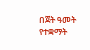በጀት ዓመት የተቋማት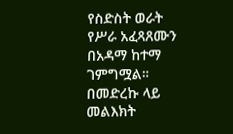የስድስት ወራት የሥራ አፈጻጸሙን በአዳማ ከተማ ገምግሟል።
በመድረኩ ላይ መልእክት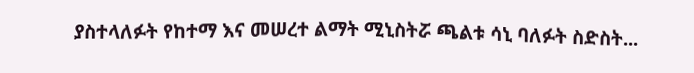ያስተላለፉት የከተማ እና መሠረተ ልማት ሚኒስትሯ ጫልቱ ሳኒ ባለፉት ስድስት...